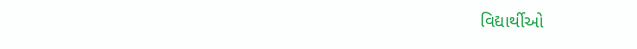વિદ્યાર્થીઓ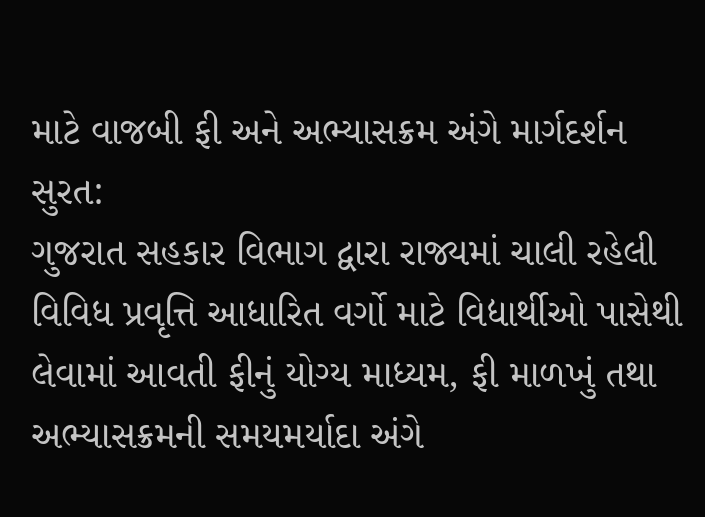માટે વાજબી ફી અને અભ્યાસક્રમ અંગે માર્ગદર્શન
સુરત:
ગુજરાત સહકાર વિભાગ દ્વારા રાજ્યમાં ચાલી રહેલી વિવિધ પ્રવૃત્તિ આધારિત વર્ગો માટે વિદ્યાર્થીઓ પાસેથી લેવામાં આવતી ફીનું યોગ્ય માધ્યમ, ફી માળખું તથા અભ્યાસક્રમની સમયમર્યાદા અંગે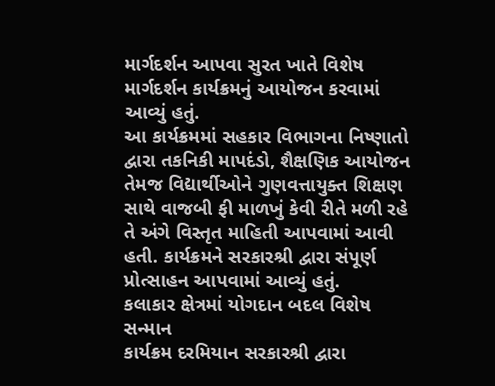માર્ગદર્શન આપવા સુરત ખાતે વિશેષ માર્ગદર્શન કાર્યક્રમનું આયોજન કરવામાં આવ્યું હતું.
આ કાર્યક્રમમાં સહકાર વિભાગના નિષ્ણાતો દ્વારા તકનિકી માપદંડો, શૈક્ષણિક આયોજન તેમજ વિદ્યાર્થીઓને ગુણવત્તાયુક્ત શિક્ષણ સાથે વાજબી ફી માળખું કેવી રીતે મળી રહે તે અંગે વિસ્તૃત માહિતી આપવામાં આવી હતી. કાર્યક્રમને સરકારશ્રી દ્વારા સંપૂર્ણ પ્રોત્સાહન આપવામાં આવ્યું હતું.
કલાકાર ક્ષેત્રમાં યોગદાન બદલ વિશેષ સન્માન
કાર્યક્રમ દરમિયાન સરકારશ્રી દ્વારા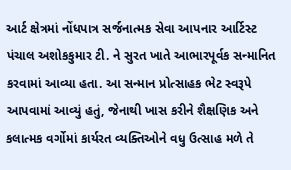આર્ટ ક્ષેત્રમાં નોંધપાત્ર સર્જનાત્મક સેવા આપનાર આર્ટિસ્ટ પંચાલ અશોકકુમાર ટી. ને સુરત ખાતે આભારપૂર્વક સન્માનિત કરવામાં આવ્યા હતા. આ સન્માન પ્રોત્સાહક ભેટ સ્વરૂપે આપવામાં આવ્યું હતું, જેનાથી ખાસ કરીને શૈક્ષણિક અને કલાત્મક વર્ગોમાં કાર્યરત વ્યક્તિઓને વધુ ઉત્સાહ મળે તે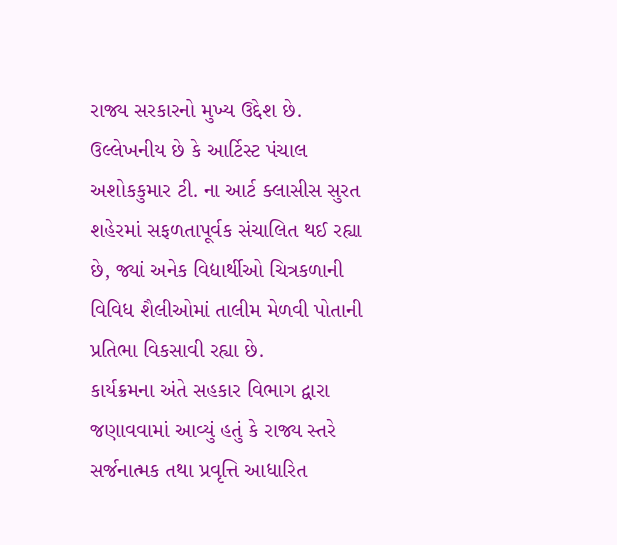રાજ્ય સરકારનો મુખ્ય ઉદ્દેશ છે.
ઉલ્લેખનીય છે કે આર્ટિસ્ટ પંચાલ અશોકકુમાર ટી. ના આર્ટ ક્લાસીસ સુરત શહેરમાં સફળતાપૂર્વક સંચાલિત થઈ રહ્યા છે, જ્યાં અનેક વિદ્યાર્થીઓ ચિત્રકળાની વિવિધ શૈલીઓમાં તાલીમ મેળવી પોતાની પ્રતિભા વિકસાવી રહ્યા છે.
કાર્યક્રમના અંતે સહકાર વિભાગ દ્વારા જણાવવામાં આવ્યું હતું કે રાજ્ય સ્તરે સર્જનાત્મક તથા પ્રવૃત્તિ આધારિત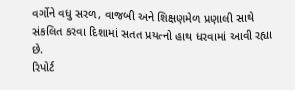વર્ગોને વધુ સરળ, વાજબી અને શિક્ષણમેળ પ્રણાલી સાથે સંકલિત કરવા દિશામાં સતત પ્રયત્નો હાથ ધરવામાં આવી રહ્યા છે.
રિપોર્ટ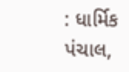: ધાર્મિક પંચાલ,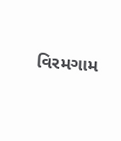વિરમગામ